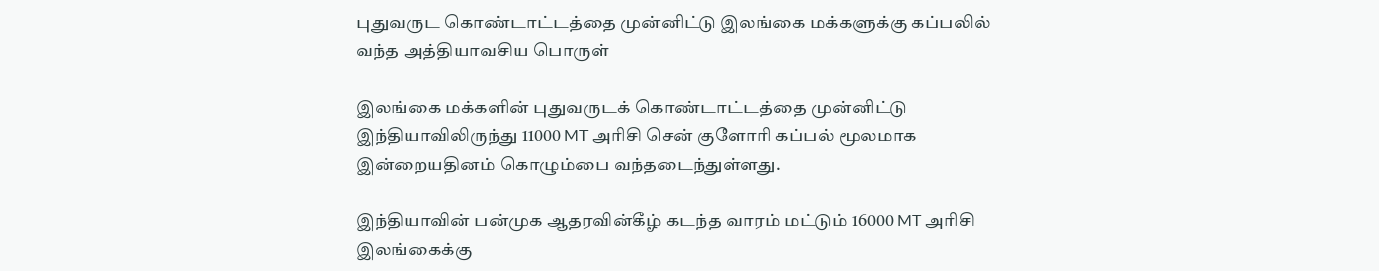புதுவருட கொண்டாட்டத்தை முன்னிட்டு இலங்கை மக்களுக்கு கப்பலில் வந்த அத்தியாவசிய பொருள்

இலங்கை மக்களின் புதுவருடக் கொண்டாட்டத்தை முன்னிட்டு இந்தியாவிலிருந்து 11000 MT அரிசி சென் குளோரி கப்பல் மூலமாக இன்றையதினம் கொழும்பை வந்தடைந்துள்ளது.

இந்தியாவின் பன்முக ஆதரவின்கீழ் கடந்த வாரம் மட்டும் 16000 MT அரிசி இலங்கைக்கு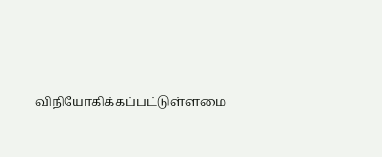விநியோகிக்கப்பட்டுள்ளமை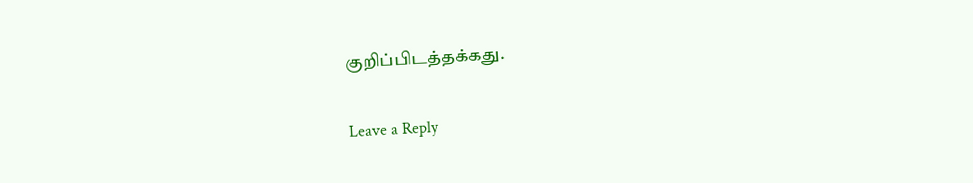குறிப்பிடத்தக்கது.

Leave a Reply